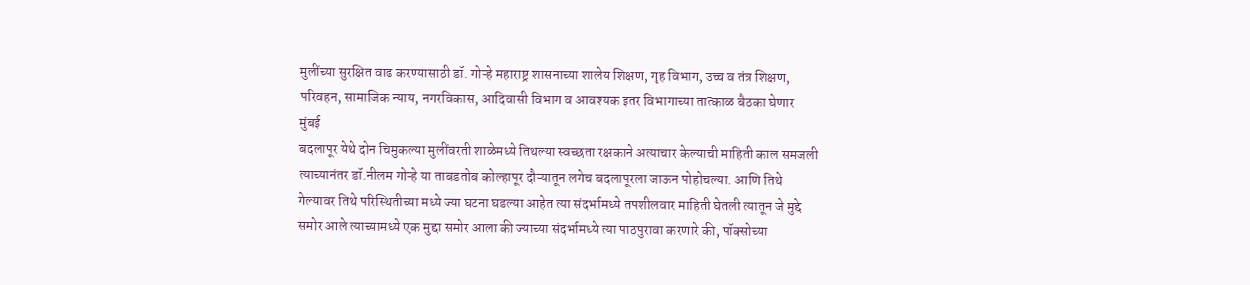मुलींच्या सुरक्षित वाढ करण्यासाठी डॉ. गोऱ्हे महाराष्ट्र शासनाच्या शालेय शिक्षण, गृह विभाग, उच्च व तंत्र शिक्षण, परिवहन, सामाजिक न्याय, नगरविकास, आदिवासी विभाग व आवश्यक इतर विभागाच्या तात्काळ बैठका घेणार
मुंबई
बदलापूर येथे दोन चिमुकल्या मुलींवरती शाळेमध्ये तिथल्या स्वच्छता रक्षकाने अत्याचार केल्याची माहिती काल समजली त्याच्यानंतर डॉ.नीलम गोऱ्हे या ताबडतोब कोल्हापूर दौऱ्यातून लगेच बदलापूरला जाऊन पोहोचल्या. आणि तिथे गेल्यावर तिथे परिस्थितीच्या मध्ये ज्या घटना घडल्या आहेत त्या संदर्भामध्ये तपशीलवार माहिती घेतली त्यातून जे मुद्दे समोर आले त्याच्यामध्ये एक मुद्दा समोर आला की ज्याच्या संदर्भामध्ये त्या पाठपुरावा करणारे की, पॉक्सोच्या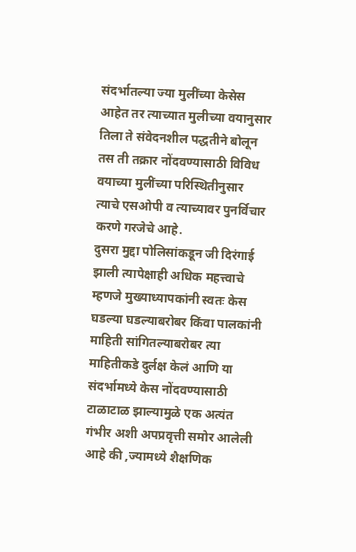संदर्भातल्या ज्या मुलींच्या केसेस आहेत तर त्याच्यात मुलीच्या वयानुसार तिला ते संवेदनशील पद्धतीने बोलून तस ती तक्रार नोंदवण्यासाठी विविध वयाच्या मुलींच्या परिस्थितीनुसार त्याचे एसओपी व त्याच्यावर पुनर्विचार करणे गरजेचे आहे.
दुसरा मुद्दा पोलिसांकडून जी दिरंगाई झाली त्यापेक्षाही अधिक महत्त्वाचे म्हणजे मुख्याध्यापकांनी स्वतः केस घडल्या घडल्याबरोबर किंवा पालकांनी माहिती सांगितल्याबरोबर त्या माहितीकडे दुर्लक्ष केलं आणि या संदर्भामध्ये केस नोंदवण्यासाठी टाळाटाळ झाल्यामुळे एक अत्यंत गंभीर अशी अपप्रवृत्ती समोर आलेली आहे की ,ज्यामध्ये शैक्षणिक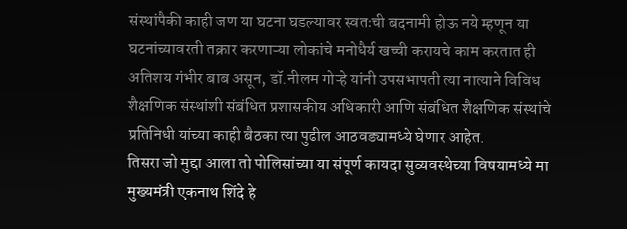संस्थांपैकी काही जण या घटना घडल्यावर स्वतःची बदनामी होऊ नये म्हणून या घटनांच्यावरती तक्रार करणाऱ्या लोकांचे मनोधैर्य खच्ची करायचे काम करतात ही अतिशय गंभीर बाब असून, डॉ.नीलम गोऱ्हे यांनी उपसभापती त्या नात्याने विविध शैक्षणिक संस्थांशी संबंधित प्रशासकीय अधिकारी आणि संबंधित शैक्षणिक संस्थांचे प्रतिनिधी यांच्या काही बैठका त्या पुढील आठवड्यामध्ये घेणार आहेत.
तिसरा जो मुद्दा आला तो पोलिसांच्या या संपूर्ण कायदा सुव्यवस्थेच्या विषयामध्ये मा मुख्यमंत्री एकनाथ शिंदे हे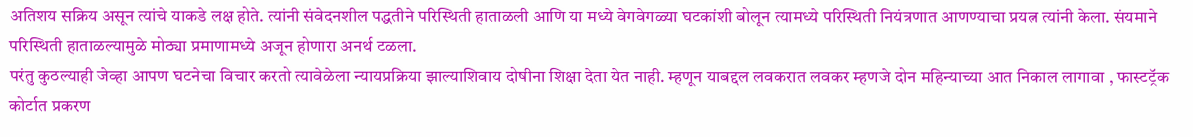अतिशय सक्रिय असून त्यांचे याकडे लक्ष होते. त्यांनी संवेदनशील पद्धतीने परिस्थिती हाताळली आणि या मध्ये वेगवेगळ्या घटकांशी बोलून त्यामध्ये परिस्थिती नियंत्रणात आणण्याचा प्रयत्न त्यांनी केला. संयमाने परिस्थिती हाताळल्यामुळे मोठ्या प्रमाणामध्ये अजून होणारा अनर्थ टळला.
परंतु कुठल्याही जेव्हा आपण घटनेचा विचार करतो त्यावेळेला न्यायप्रक्रिया झाल्याशिवाय दोषीना शिक्षा देता येत नाही. म्हणून याबद्दल लवकरात लवकर म्हणजे दोन महिन्याच्या आत निकाल लागावा , फास्टट्रॅक कोर्टात प्रकरण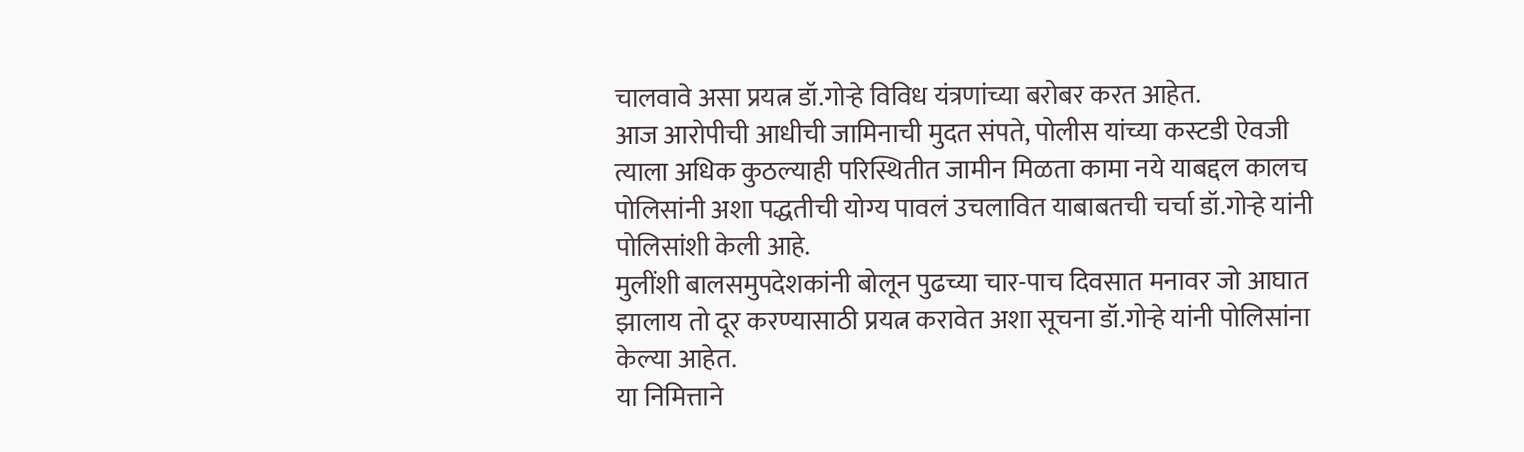चालवावे असा प्रयत्न डॉ.गोऱ्हे विविध यंत्रणांच्या बरोबर करत आहेत.
आज आरोपीची आधीची जामिनाची मुदत संपते, पोलीस यांच्या कस्टडी ऐवजी त्याला अधिक कुठल्याही परिस्थितीत जामीन मिळता कामा नये याबद्दल कालच पोलिसांनी अशा पद्धतीची योग्य पावलं उचलावित याबाबतची चर्चा डॉ.गोऱ्हे यांनी पोलिसांशी केली आहे.
मुलींशी बालसमुपदेशकांनी बोलून पुढच्या चार-पाच दिवसात मनावर जो आघात झालाय तो दूर करण्यासाठी प्रयत्न करावेत अशा सूचना डॉ.गोऱ्हे यांनी पोलिसांना केल्या आहेत.
या निमित्ताने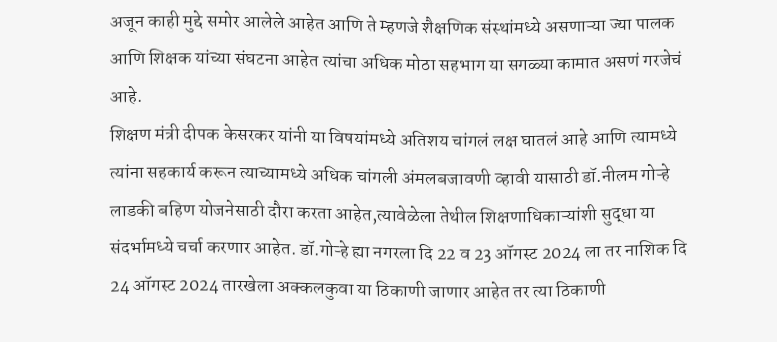अजून काही मुद्दे समोर आलेले आहेत आणि ते म्हणजे शैक्षणिक संस्थांमध्ये असणाऱ्या ज्या पालक आणि शिक्षक यांच्या संघटना आहेत त्यांचा अधिक मोठा सहभाग या सगळ्या कामात असणं गरजेचं आहे.
शिक्षण मंत्री दीपक केसरकर यांनी या विषयांमध्ये अतिशय चांगलं लक्ष घातलं आहे आणि त्यामध्ये त्यांना सहकार्य करून त्याच्यामध्ये अधिक चांगली अंमलबजावणी व्हावी यासाठी डॉ.नीलम गोऱ्हे लाडकी बहिण योजनेसाठी दौरा करता आहेत,त्यावेळेला तेथील शिक्षणाधिकाऱ्यांशी सुद्धा या संदर्भामध्ये चर्चा करणार आहेत. डॉ.गोऱ्हे ह्या नगरला दि 22 व 23 ऑगस्ट 2024 ला तर नाशिक दि 24 ऑगस्ट 2024 तारखेला अक्कलकुवा या ठिकाणी जाणार आहेत तर त्या ठिकाणी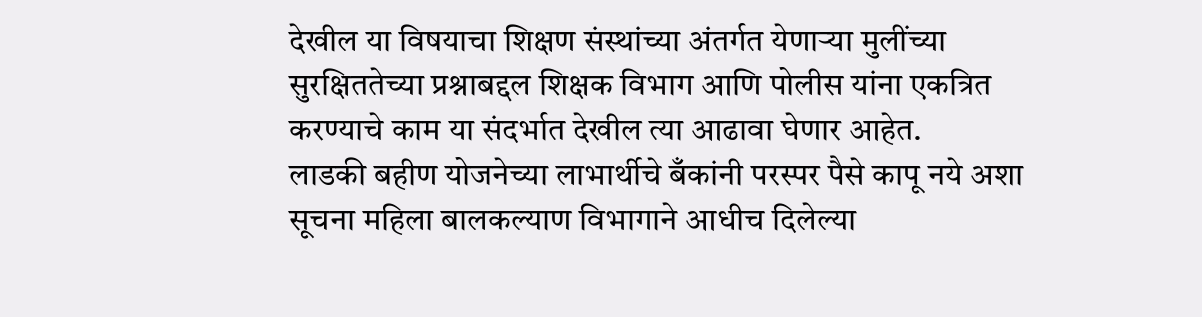देखील या विषयाचा शिक्षण संस्थांच्या अंतर्गत येणाऱ्या मुलींच्या सुरक्षिततेच्या प्रश्नाबद्दल शिक्षक विभाग आणि पोलीस यांना एकत्रित करण्याचे काम या संदर्भात देखील त्या आढावा घेणार आहेत.
लाडकी बहीण योजनेच्या लाभार्थीचे बँकांनी परस्पर पैसे कापू नये अशा सूचना महिला बालकल्याण विभागाने आधीच दिलेल्या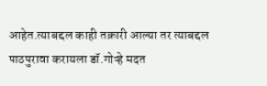आहेत.त्याबद्दल काही तक्रारी आल्या तर त्याबद्दल पाठपुरावा करायला डॉ.गोऱ्हे मदत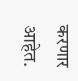करणार आहेत.